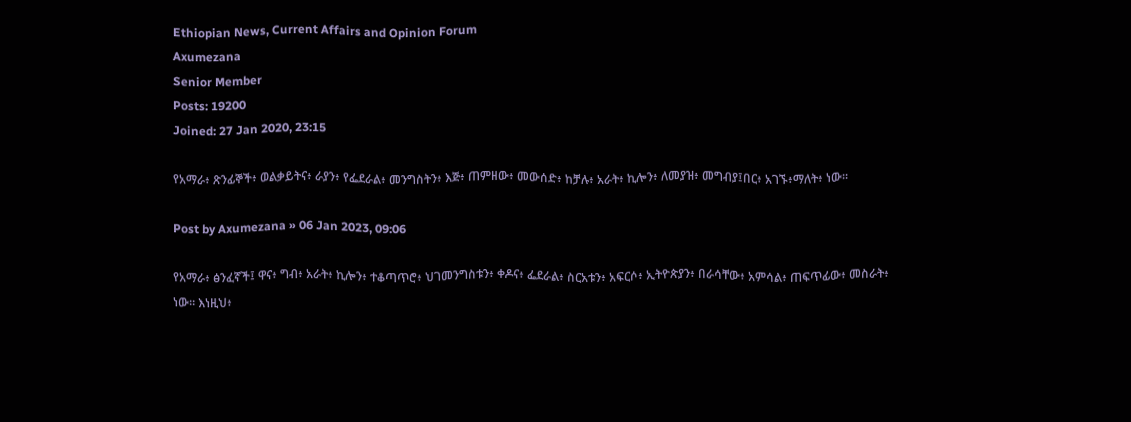Ethiopian News, Current Affairs and Opinion Forum
Axumezana
Senior Member
Posts: 19200
Joined: 27 Jan 2020, 23:15

የአማራ፥ ጽንፊኞች፥ ወልቃይትና፥ ራያን፥ የፌደራል፥ መንግስትን፥ እጅ፥ ጠምዘው፥ መውሰድ፥ ከቻሉ፥ አራት፥ ኪሎን፥ ለመያዝ፥ መግብያ፤በር፥ አገኙ፥ማለት፥ ነው።

Post by Axumezana » 06 Jan 2023, 09:06

የአማራ፥ ፅንፈኛች፤ ዋና፥ ግብ፥ አራት፥ ኪሎን፥ ተቆጣጥሮ፥ ህገመንግስቱን፥ ቀዶና፥ ፌደራል፥ ስርአቱን፥ አፍርሶ፥ ኢትዮጵያን፥ በራሳቸው፥ አምሳል፥ ጠፍጥፊው፥ መስራት፥ ነው። እነዚህ፥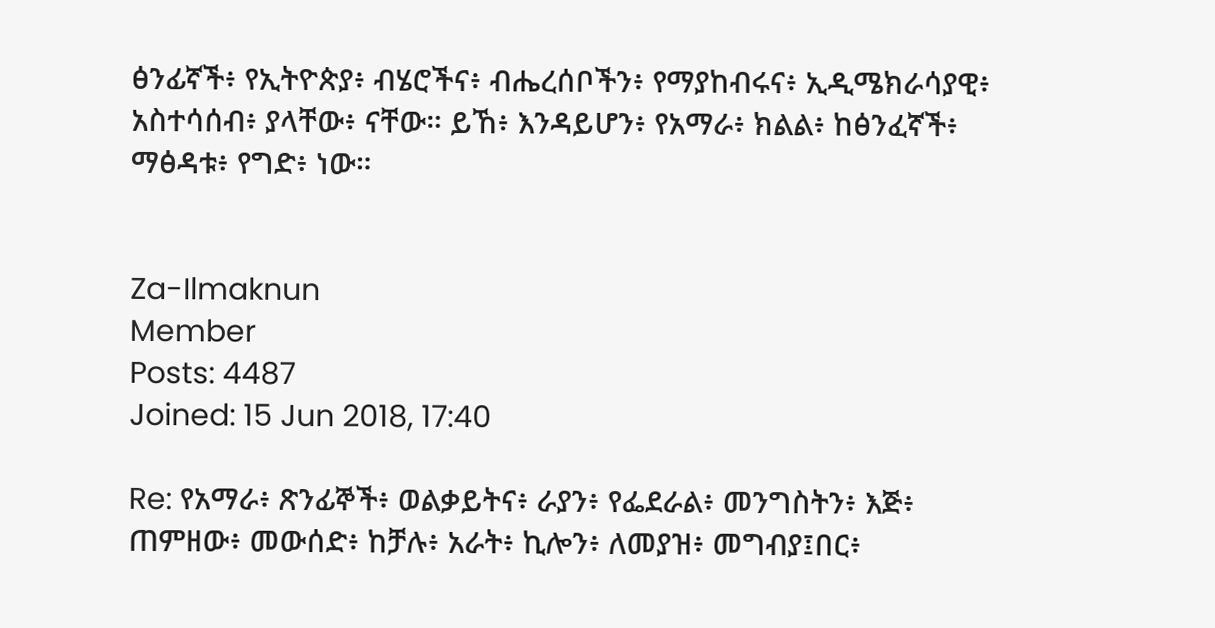ፅንፊኛች፥ የኢትዮጵያ፥ ብሄሮችና፥ ብሔረሰቦችን፥ የማያከብሩና፥ ኢዲሜክራሳያዊ፥ አስተሳሰብ፥ ያላቸው፥ ናቸው። ይኸ፥ እንዳይሆን፥ የአማራ፥ ክልል፥ ከፅንፈኛች፥ ማፅዳቱ፥ የግድ፥ ነው።


Za-Ilmaknun
Member
Posts: 4487
Joined: 15 Jun 2018, 17:40

Re: የአማራ፥ ጽንፊኞች፥ ወልቃይትና፥ ራያን፥ የፌደራል፥ መንግስትን፥ እጅ፥ ጠምዘው፥ መውሰድ፥ ከቻሉ፥ አራት፥ ኪሎን፥ ለመያዝ፥ መግብያ፤በር፥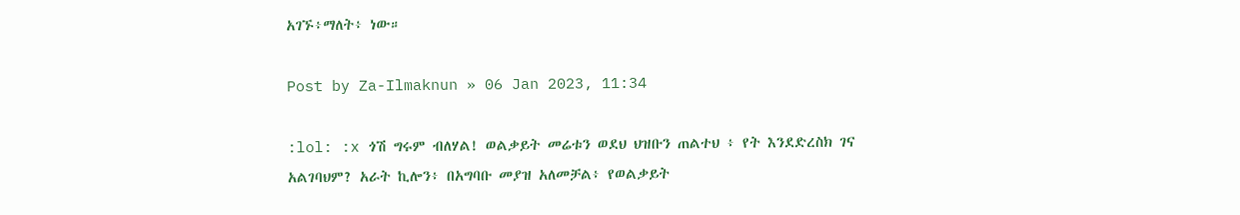አገኙ፥ማለት፥ ነው።

Post by Za-Ilmaknun » 06 Jan 2023, 11:34

:lol: :x ጎሽ ግሩም ብለሃል! ወልቃይት መሬቱን ወደህ ህዝቡን ጠልተህ ፥ የት እንደድረስክ ገና አልገባህም? አራት ኪሎን፥ በአግባቡ መያዝ አለመቻል፥ የወልቃይት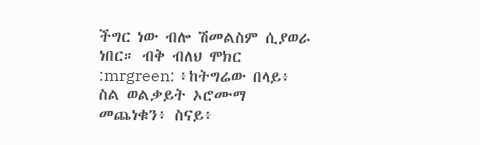ችግር ነው ብሎ ሽመልስም ሲያወራ ነበር። ብቅ ብለህ ሞክር :mrgreen: ፥ከትግሬው በላይ፥ ስል ወልቃይት ኦሮሙማ መጨነቁን፥ ስናይ፥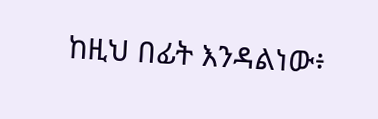ከዚህ በፊት እንዳልነው፥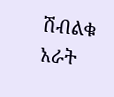ሽብልቁ አራት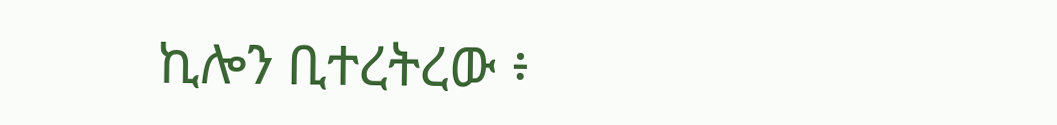ኪሎን ቢተረትረው ፥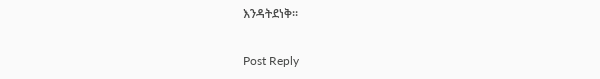እንዳትደነቅ።

Post Reply